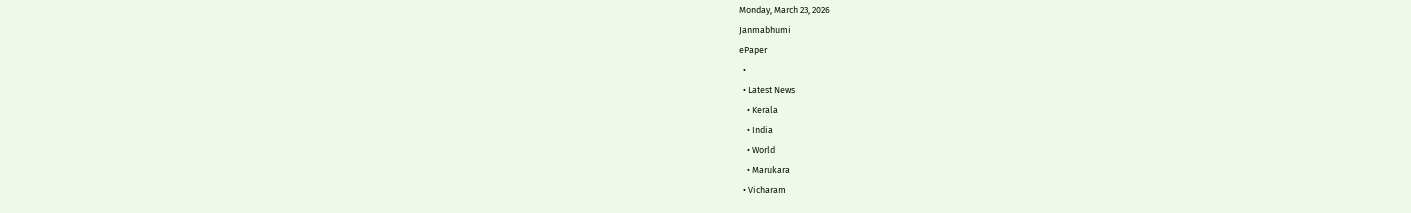Monday, March 23, 2026
Janmabhumi
ePaper
  •
  • Latest News
    • Kerala
    • India
    • World
    • Marukara
  • Vicharam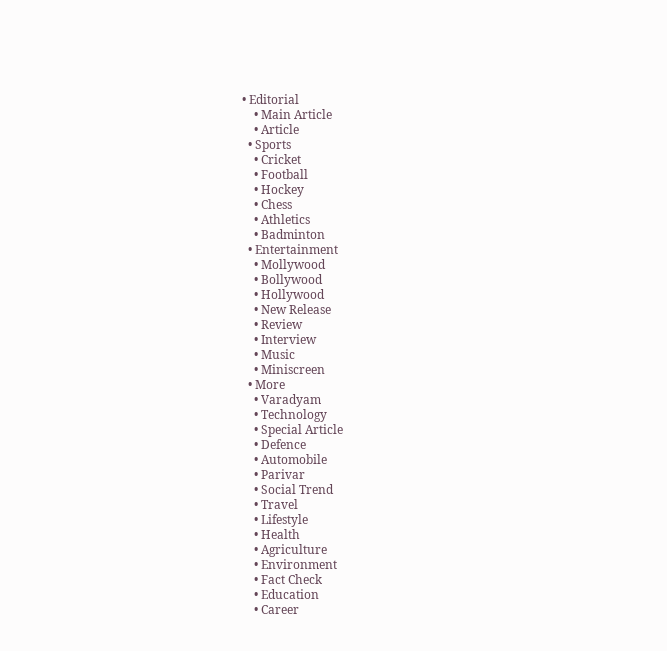• Editorial
    • Main Article
    • Article
  • Sports
    • Cricket
    • Football
    • Hockey
    • Chess
    • Athletics
    • Badminton
  • Entertainment
    • Mollywood
    • Bollywood
    • Hollywood
    • New Release
    • Review
    • Interview
    • Music
    • Miniscreen
  • More
    • Varadyam
    • Technology
    • Special Article
    • Defence
    • Automobile
    • Parivar
    • Social Trend
    • Travel
    • Lifestyle
    • Health
    • Agriculture
    • Environment
    • Fact Check
    • Education
    • Career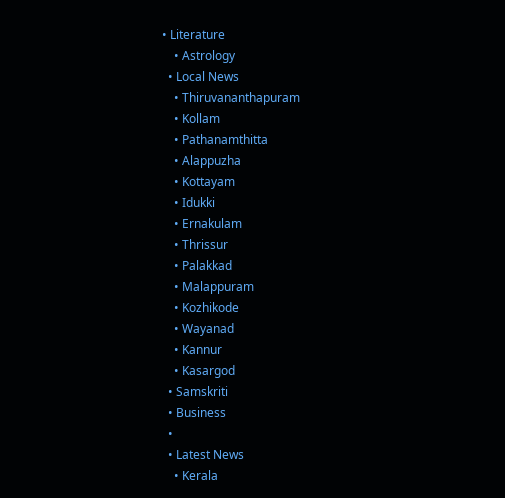• Literature
    • Astrology
  • Local News
    • Thiruvananthapuram
    • Kollam
    • Pathanamthitta
    • Alappuzha
    • Kottayam
    • Idukki
    • Ernakulam
    • Thrissur
    • Palakkad
    • Malappuram
    • Kozhikode
    • Wayanad
    • Kannur
    • Kasargod
  • Samskriti
  • Business
  •
  • Latest News
    • Kerala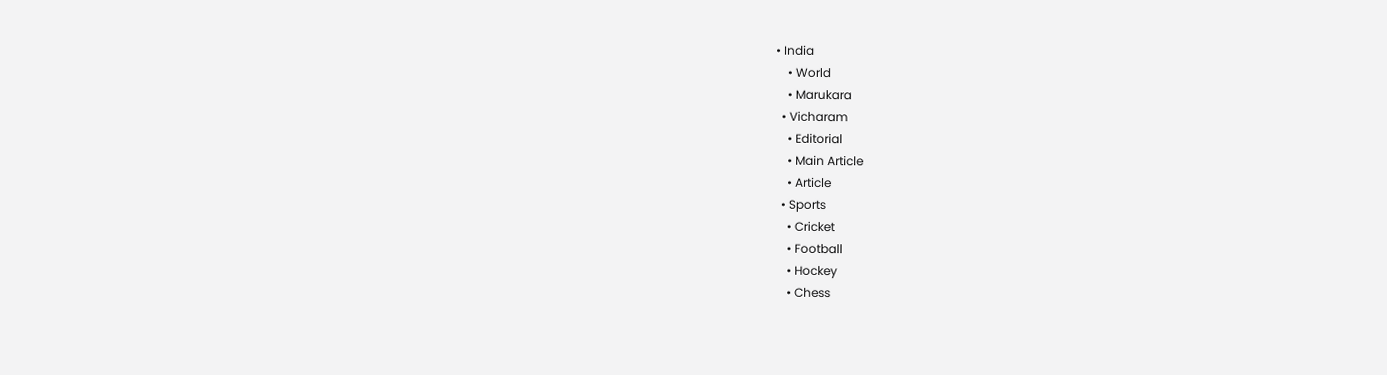• India
    • World
    • Marukara
  • Vicharam
    • Editorial
    • Main Article
    • Article
  • Sports
    • Cricket
    • Football
    • Hockey
    • Chess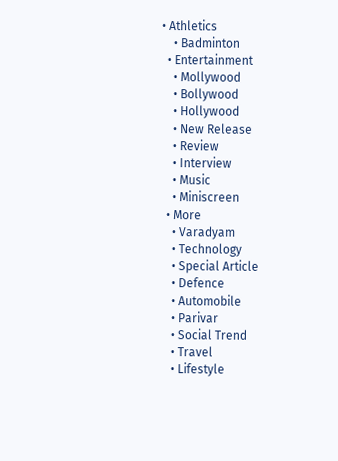• Athletics
    • Badminton
  • Entertainment
    • Mollywood
    • Bollywood
    • Hollywood
    • New Release
    • Review
    • Interview
    • Music
    • Miniscreen
  • More
    • Varadyam
    • Technology
    • Special Article
    • Defence
    • Automobile
    • Parivar
    • Social Trend
    • Travel
    • Lifestyle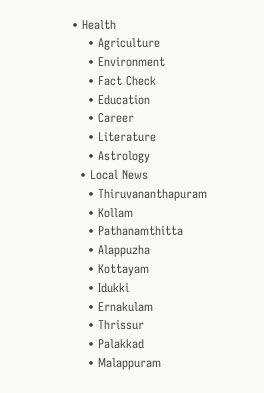• Health
    • Agriculture
    • Environment
    • Fact Check
    • Education
    • Career
    • Literature
    • Astrology
  • Local News
    • Thiruvananthapuram
    • Kollam
    • Pathanamthitta
    • Alappuzha
    • Kottayam
    • Idukki
    • Ernakulam
    • Thrissur
    • Palakkad
    • Malappuram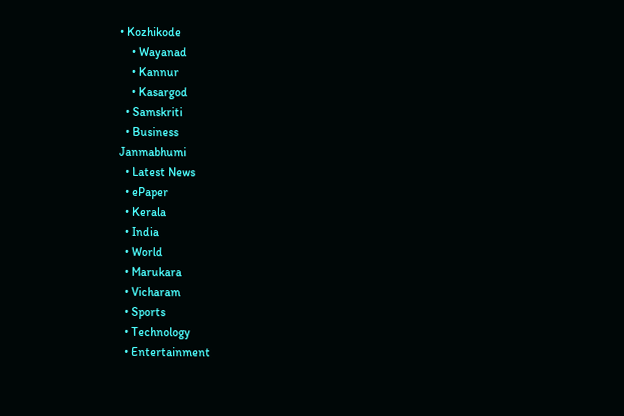• Kozhikode
    • Wayanad
    • Kannur
    • Kasargod
  • Samskriti
  • Business
Janmabhumi
  • Latest News
  • ePaper
  • Kerala
  • India
  • World
  • Marukara
  • Vicharam
  • Sports
  • Technology
  • Entertainment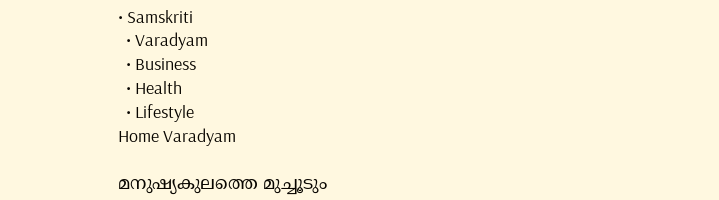• Samskriti
  • Varadyam
  • Business
  • Health
  • Lifestyle
Home Varadyam

മനുഷ്യകുലത്തെ മുച്ചൂടും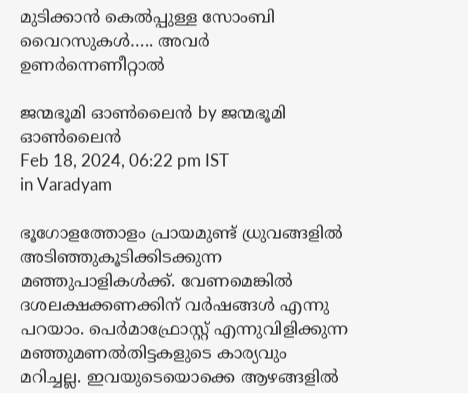മുടിക്കാന്‍ കെല്‍പ്പുള്ള സോംബി വൈറസുകള്‍….. അവര്‍ ഉണര്‍ന്നെണീറ്റാല്‍

ജന്മഭൂമി ഓണ്‍ലൈന്‍ by ജന്മഭൂമി ഓണ്‍ലൈന്‍
Feb 18, 2024, 06:22 pm IST
in Varadyam

ഭൂഗോളത്തോളം പ്രായമുണ്ട് ധ്രുവങ്ങളില്‍ അടിഞ്ഞുകൂടിക്കിടക്കുന്ന മഞ്ഞുപാളികള്‍ക്ക്. വേണമെങ്കില്‍ ദശലക്ഷക്കണക്കിന് വര്‍ഷങ്ങള്‍ എന്നു പറയാം. പെര്‍മാഫ്രോസ്റ്റ് എന്നുവിളിക്കുന്ന മഞ്ഞുമണല്‍തിട്ടകളുടെ കാര്യവും മറിച്ചല്ല. ഇവയുടെയൊക്കെ ആഴങ്ങളില്‍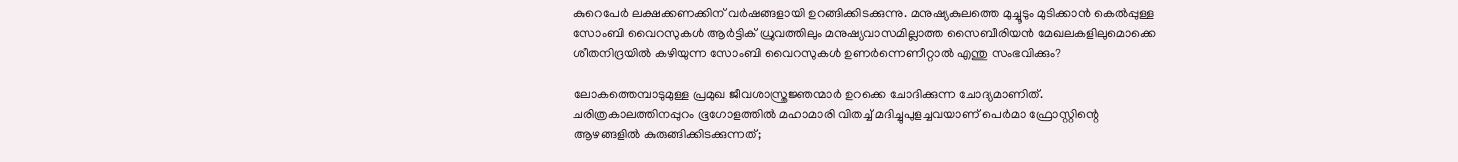കുറെപേര്‍ ലക്ഷക്കണക്കിന് വര്‍ഷങ്ങളായി ഉറങ്ങിക്കിടക്കുന്നു. മനുഷ്യകുലത്തെ മുച്ചൂടും മുടിക്കാന്‍ കെല്‍പ്പുള്ള സോംബി വൈറസുകള്‍ ആര്‍ട്ടിക് ധ്രുവത്തിലും മനുഷ്യവാസമില്ലാത്ത സൈബീരിയന്‍ മേഖലകളിലുമൊക്കെ ശീതനിദ്രയില്‍ കഴിയുന്ന സോംബി വൈറസുകള്‍ ഉണര്‍ന്നെണീറ്റാല്‍ എന്തു സംഭവിക്കും?

ലോകത്തെമ്പാടുമുള്ള പ്രമുഖ ജീവശാസ്ത്രജ്ഞന്മാര്‍ ഉറക്കെ ചോദിക്കുന്ന ചോദ്യമാണിത്. ചരിത്രകാലത്തിനപ്പുറം ഭൂഗോളത്തില്‍ മഹാമാരി വിതച്ച് മദിച്ചുപുളച്ചവയാണ് പെര്‍മാ ഫ്രോസ്റ്റിന്റെ ആഴങ്ങളില്‍ കുരുങ്ങിക്കിടക്കുന്നത്;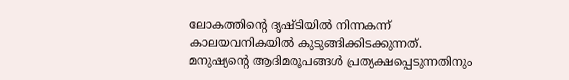ലോകത്തിന്റെ ദൃഷ്ടിയില്‍ നിന്നകന്ന് കാലയവനികയില്‍ കുടുങ്ങിക്കിടക്കുന്നത്. മനുഷ്യന്റെ ആദിമരൂപങ്ങള്‍ പ്രത്യക്ഷപ്പെടുന്നതിനും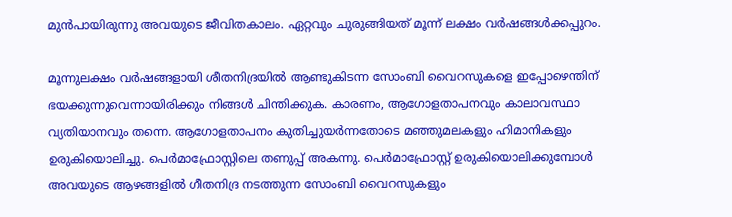മുന്‍പായിരുന്നു അവയുടെ ജീവിതകാലം. ഏറ്റവും ചുരുങ്ങിയത് മൂന്ന് ലക്ഷം വര്‍ഷങ്ങള്‍ക്കപ്പുറം.

മൂന്നുലക്ഷം വര്‍ഷങ്ങളായി ശീതനിദ്രയില്‍ ആണ്ടുകിടന്ന സോംബി വൈറസുകളെ ഇപ്പോഴെന്തിന് ഭയക്കുന്നുവെന്നായിരിക്കും നിങ്ങള്‍ ചിന്തിക്കുക. കാരണം, ആഗോളതാപനവും കാലാവസ്ഥാ വ്യതിയാനവും തന്നെ. ആഗോളതാപനം കുതിച്ചുയര്‍ന്നതോടെ മഞ്ഞുമലകളും ഹിമാനികളും ഉരുകിയൊലിച്ചു. പെര്‍മാഫ്രോസ്റ്റിലെ തണുപ്പ് അകന്നു. പെര്‍മാഫ്രോസ്റ്റ് ഉരുകിയൊലിക്കുമ്പോള്‍ അവയുടെ ആഴങ്ങളില്‍ ഗീതനിദ്ര നടത്തുന്ന സോംബി വൈറസുകളും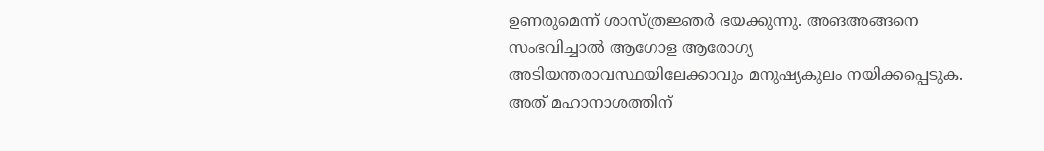ഉണരുമെന്ന് ശാസ്ത്രജ്ഞര്‍ ഭയക്കുന്നു. അങഅങ്ങനെ സംഭവിച്ചാല്‍ ആഗോള ആരോഗ്യ അടിയന്തരാവസ്ഥയിലേക്കാവും മനുഷ്യകുലം നയിക്കപ്പെടുക. അത് മഹാനാശത്തിന്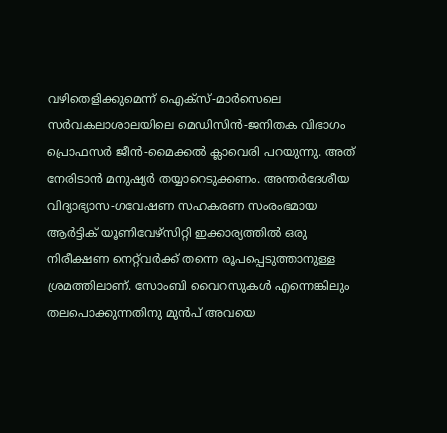വഴിതെളിക്കുമെന്ന് ഐക്‌സ്-മാര്‍സെലെ സര്‍വകലാശാലയിലെ മെഡിസിന്‍-ജനിതക വിഭാഗം പ്രൊഫസര്‍ ജീന്‍-മൈക്കല്‍ ക്ലാവെരി പറയുന്നു. അത് നേരിടാന്‍ മനുഷ്യര്‍ തയ്യാറെടുക്കണം. അന്തര്‍ദേശീയ വിദ്യാഭ്യാസ-ഗവേഷണ സഹകരണ സംരംഭമായ ആര്‍ട്ടിക് യൂണിവേഴ്‌സിറ്റി ഇക്കാര്യത്തില്‍ ഒരു നിരീക്ഷണ നെറ്റ്‌വര്‍ക്ക് തന്നെ രൂപപ്പെടുത്താനുള്ള ശ്രമത്തിലാണ്. സോംബി വൈറസുകള്‍ എന്നെങ്കിലും തലപൊക്കുന്നതിനു മുന്‍പ് അവയെ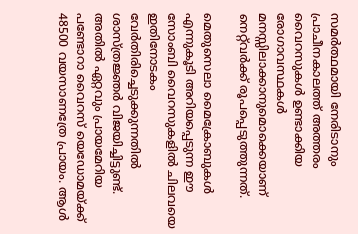സമര്‍ത്ഥമായി നേരിടാനും പ്രാചീനകാലത്ത് അത്തരം വൈറസുകള്‍ ഉണ്ടാക്കിയ രോഗാവസ്ഥകള്‍ മനസ്സിലാക്കാനുമൊക്കെയാണ് നെറ്റ്‌വര്‍ക്ക് രൂപപ്പെടുത്തുന്നത്.

മെതുസെലാ മൈക്രോബുകള്‍ എന്നുകൂടി അറിയപ്പെടുന്ന ഈ സോംബി വൈറസുകളില്‍ ചിലവയെ ഇതിനോടകം വേര്‍തിരിച്ചെടുക്കുന്നതില്‍ ശാസ്ത്രജ്ഞര്‍ വിജയിച്ചിട്ടുണ്ട്. അതില്‍ ഏറ്റവും പ്രായമേറിയ പണ്ടോറാ വൈറസ് യെഡോമയ്‌ക്ക് 48500 വയസാണത്രേ പ്രായം. ആള്‍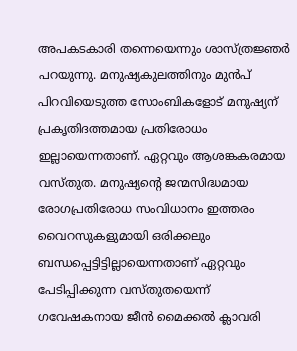അപകടകാരി തന്നെയെന്നും ശാസ്ത്രജ്ഞര്‍ പറയുന്നു. മനുഷ്യകുലത്തിനും മുന്‍പ് പിറവിയെടുത്ത സോംബികളോട് മനുഷ്യന് പ്രകൃതിദത്തമായ പ്രതിരോധം ഇല്ലായെന്നതാണ്. ഏറ്റവും ആശങ്കകരമായ വസ്തുത. മനുഷ്യന്റെ ജന്മസിദ്ധമായ രോഗപ്രതിരോധ സംവിധാനം ഇത്തരം വൈറസുകളുമായി ഒരിക്കലും ബന്ധപ്പെട്ടിട്ടില്ലായെന്നതാണ് ഏറ്റവും പേടിപ്പിക്കുന്ന വസ്തുതയെന്ന് ഗവേഷകനായ ജീന്‍ മൈക്കല്‍ ക്ലാവരി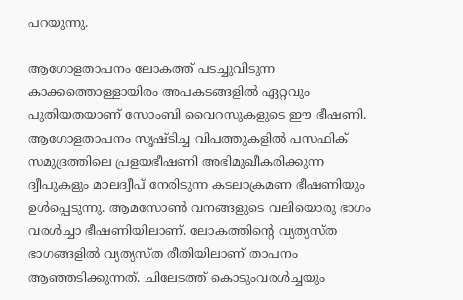പറയുന്നു.

ആഗോളതാപനം ലോകത്ത് പടച്ചുവിടുന്ന കാക്കത്തൊള്ളായിരം അപകടങ്ങളില്‍ ഏറ്റവും പുതിയതയാണ് സോംബി വൈറസുകളുടെ ഈ ഭീഷണി. ആഗോളതാപനം സൃഷ്ടിച്ച വിപത്തുകളില്‍ പസഫിക് സമുദ്രത്തിലെ പ്രളയഭീഷണി അഭിമുഖീകരിക്കുന്ന ദ്വീപുകളും മാലദ്വീപ് നേരിടുന്ന കടലാക്രമണ ഭീഷണിയും ഉള്‍പ്പെടുന്നു. ആമസോണ്‍ വനങ്ങളുടെ വലിയൊരു ഭാഗം വരള്‍ച്ചാ ഭീഷണിയിലാണ്. ലോകത്തിന്റെ വ്യത്യസ്ത ഭാഗങ്ങളില്‍ വ്യത്യസ്ത രീതിയിലാണ് താപനം ആഞ്ഞടിക്കുന്നത്. ചിലേടത്ത് കൊടുംവരള്‍ച്ചയും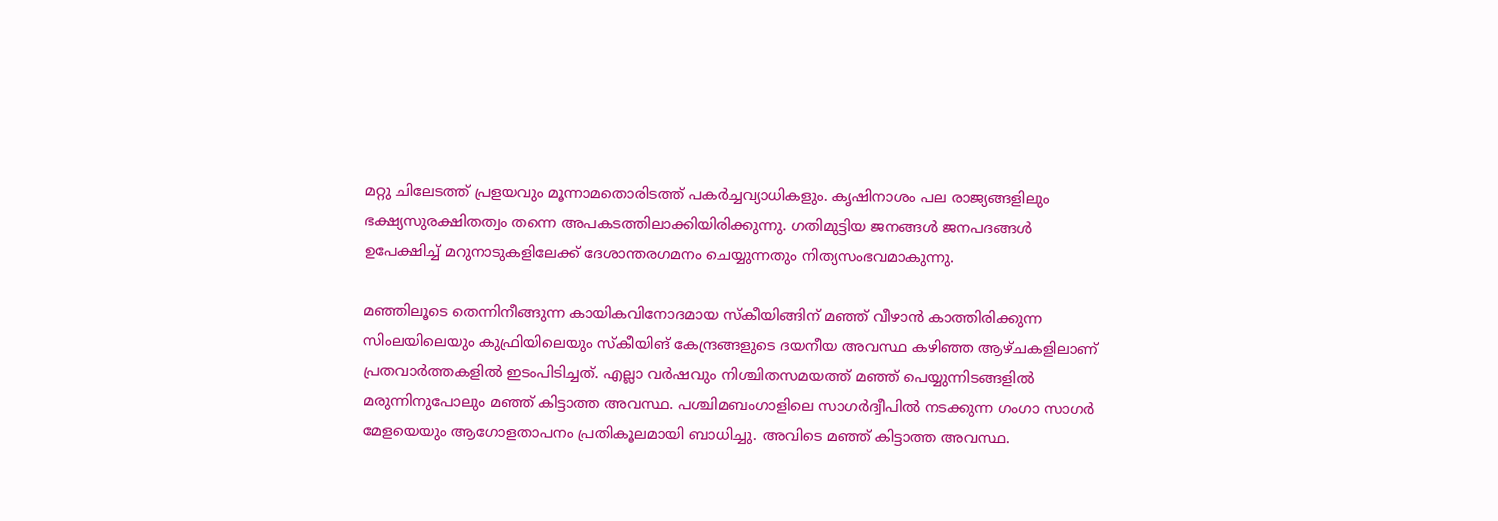മറ്റു ചിലേടത്ത് പ്രളയവും മൂന്നാമതൊരിടത്ത് പകര്‍ച്ചവ്യാധികളും. കൃഷിനാശം പല രാജ്യങ്ങളിലും ഭക്ഷ്യസുരക്ഷിതത്വം തന്നെ അപകടത്തിലാക്കിയിരിക്കുന്നു. ഗതിമുട്ടിയ ജനങ്ങള്‍ ജനപദങ്ങള്‍ ഉപേക്ഷിച്ച് മറുനാടുകളിലേക്ക് ദേശാന്തരഗമനം ചെയ്യുന്നതും നിത്യസംഭവമാകുന്നു.

മഞ്ഞിലൂടെ തെന്നിനീങ്ങുന്ന കായികവിനോദമായ സ്‌കീയിങ്ങിന് മഞ്ഞ് വീഴാന്‍ കാത്തിരിക്കുന്ന സിംലയിലെയും കുഫ്രിയിലെയും സ്‌കീയിങ് കേന്ദ്രങ്ങളുടെ ദയനീയ അവസ്ഥ കഴിഞ്ഞ ആഴ്ചകളിലാണ് പ്രതവാര്‍ത്തകളില്‍ ഇടംപിടിച്ചത്. എല്ലാ വര്‍ഷവും നിശ്ചിതസമയത്ത് മഞ്ഞ് പെയ്യുന്നിടങ്ങളില്‍ മരുന്നിനുപോലും മഞ്ഞ് കിട്ടാത്ത അവസ്ഥ. പശ്ചിമബംഗാളിലെ സാഗര്‍ദ്വീപില്‍ നടക്കുന്ന ഗംഗാ സാഗര്‍ മേളയെയും ആഗോളതാപനം പ്രതികൂലമായി ബാധിച്ചു. അവിടെ മഞ്ഞ് കിട്ടാത്ത അവസ്ഥ.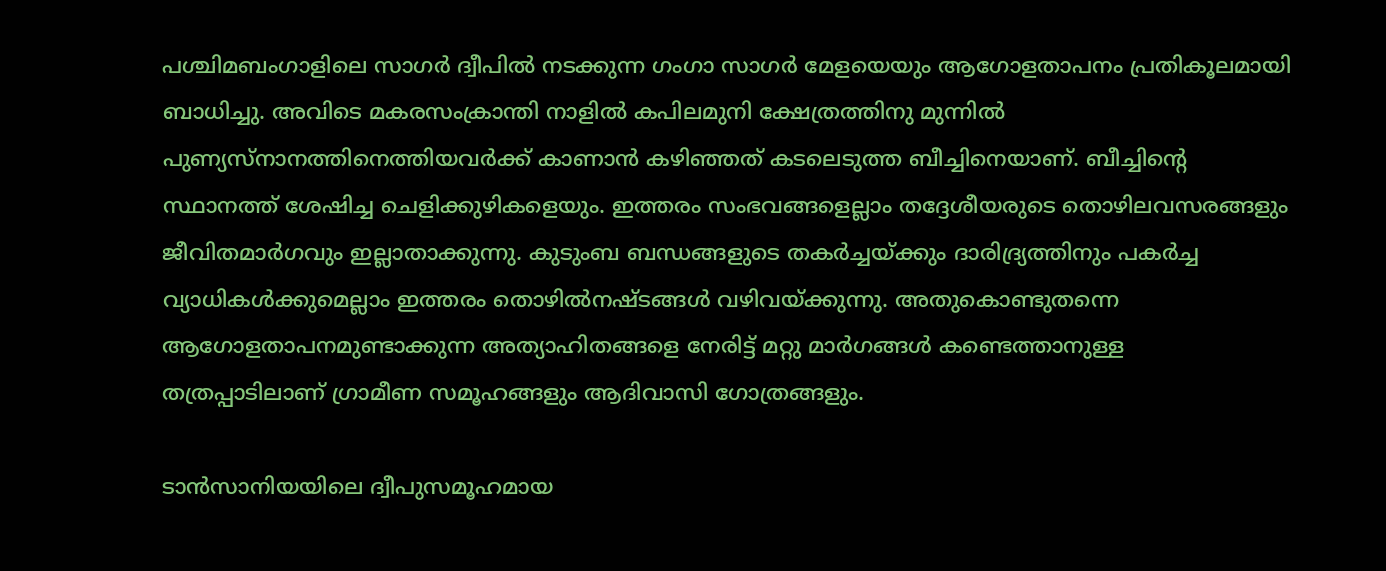പശ്ചിമബംഗാളിലെ സാഗര്‍ ദ്വീപില്‍ നടക്കുന്ന ഗംഗാ സാഗര്‍ മേളയെയും ആഗോളതാപനം പ്രതികൂലമായി ബാധിച്ചു. അവിടെ മകരസംക്രാന്തി നാളില്‍ കപിലമുനി ക്ഷേത്രത്തിനു മുന്നില്‍ പുണ്യസ്‌നാനത്തിനെത്തിയവര്‍ക്ക് കാണാന്‍ കഴിഞ്ഞത് കടലെടുത്ത ബീച്ചിനെയാണ്. ബീച്ചിന്റെ സ്ഥാനത്ത് ശേഷിച്ച ചെളിക്കുഴികളെയും. ഇത്തരം സംഭവങ്ങളെല്ലാം തദ്ദേശീയരുടെ തൊഴിലവസരങ്ങളും ജീവിതമാര്‍ഗവും ഇല്ലാതാക്കുന്നു. കുടുംബ ബന്ധങ്ങളുടെ തകര്‍ച്ചയ്‌ക്കും ദാരിദ്ര്യത്തിനും പകര്‍ച്ച വ്യാധികള്‍ക്കുമെല്ലാം ഇത്തരം തൊഴില്‍നഷ്ടങ്ങള്‍ വഴിവയ്‌ക്കുന്നു. അതുകൊണ്ടുതന്നെ ആഗോളതാപനമുണ്ടാക്കുന്ന അത്യാഹിതങ്ങളെ നേരിട്ട് മറ്റു മാര്‍ഗങ്ങള്‍ കണ്ടെത്താനുള്ള തത്രപ്പാടിലാണ് ഗ്രാമീണ സമൂഹങ്ങളും ആദിവാസി ഗോത്രങ്ങളും.

ടാന്‍സാനിയയിലെ ദ്വീപുസമൂഹമായ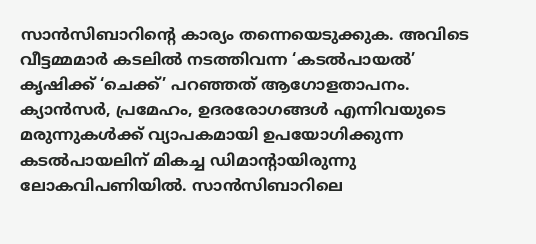സാന്‍സിബാറിന്റെ കാര്യം തന്നെയെടുക്കുക. അവിടെ വീട്ടമ്മമാര്‍ കടലില്‍ നടത്തിവന്ന ‘കടല്‍പായല്‍’ കൃഷിക്ക് ‘ചെക്ക്’ പറഞ്ഞത് ആഗോളതാപനം. ക്യാന്‍സര്‍, പ്രമേഹം, ഉദരരോഗങ്ങള്‍ എന്നിവയുടെ മരുന്നുകള്‍ക്ക് വ്യാപകമായി ഉപയോഗിക്കുന്ന കടല്‍പായലിന് മികച്ച ഡിമാന്റായിരുന്നു ലോകവിപണിയില്‍. സാന്‍സിബാറിലെ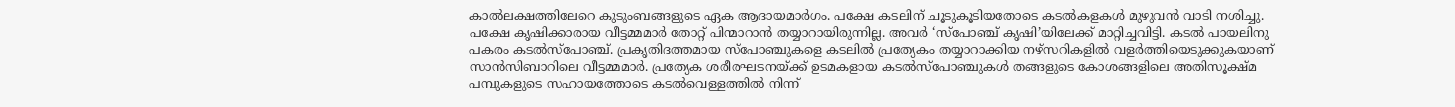കാല്‍ലക്ഷത്തിലേറെ കുടുംബങ്ങളുടെ ഏക ആദായമാര്‍ഗം. പക്ഷേ കടലിന് ചൂടുകൂടിയതോടെ കടല്‍കളകള്‍ മുഴുവന്‍ വാടി നശിച്ചു. പക്ഷേ കൃഷിക്കാരായ വീട്ടമ്മമാര്‍ തോറ്റ് പിന്മാറാന്‍ തയ്യാറായിരുന്നില്ല. അവര്‍ ‘സ്‌പോഞ്ച് കൃഷി’യിലേക്ക് മാറ്റിച്ചവിട്ടി. കടല്‍ പായലിനു പകരം കടല്‍സ്‌പോഞ്ച്. പ്രകൃതിദത്തമായ സ്‌പോഞ്ചുകളെ കടലില്‍ പ്രത്യേകം തയ്യാറാക്കിയ നഴ്‌സറികളില്‍ വളര്‍ത്തിയെടുക്കുകയാണ് സാന്‍സിബാറിലെ വീട്ടമ്മമാര്‍. പ്രത്യേക ശരീരഘടനയ്‌ക്ക് ഉടമകളായ കടല്‍സ്‌പോഞ്ചുകള്‍ തങ്ങളുടെ കോശങ്ങളിലെ അതിസൂക്ഷ്മ പമ്പുകളുടെ സഹായത്തോടെ കടല്‍വെള്ളത്തില്‍ നിന്ന്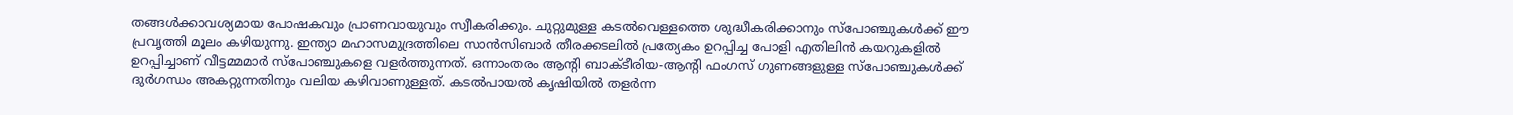തങ്ങള്‍ക്കാവശ്യമായ പോഷകവും പ്രാണവായുവും സ്വീകരിക്കും. ചുറ്റുമുള്ള കടല്‍വെള്ളത്തെ ശുദ്ധീകരിക്കാനും സ്‌പോഞ്ചുകള്‍ക്ക് ഈ പ്രവൃത്തി മൂലം കഴിയുന്നു. ഇന്ത്യാ മഹാസമുദ്രത്തിലെ സാന്‍സിബാര്‍ തീരക്കടലില്‍ പ്രത്യേകം ഉറപ്പിച്ച പോളി എതിലിന്‍ കയറുകളില്‍ ഉറപ്പിച്ചാണ് വീട്ടമ്മമാര്‍ സ്‌പോഞ്ചുകളെ വളര്‍ത്തുന്നത്. ഒന്നാംതരം ആന്റി ബാക്ടീരിയ-ആന്റി ഫംഗസ് ഗുണങ്ങളുള്ള സ്‌പോഞ്ചുകള്‍ക്ക് ദുര്‍ഗന്ധം അകറ്റുന്നതിനും വലിയ കഴിവാണുള്ളത്. കടല്‍പായല്‍ കൃഷിയില്‍ തളര്‍ന്ന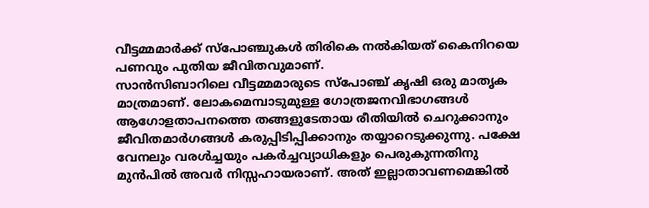വീട്ടമ്മമാര്‍ക്ക് സ്‌പോഞ്ചുകള്‍ തിരികെ നല്‍കിയത് കൈനിറയെ പണവും പുതിയ ജീവിതവുമാണ്.
സാന്‍സിബാറിലെ വീട്ടമ്മമാരുടെ സ്‌പോഞ്ച് കൃഷി ഒരു മാതൃക മാത്രമാണ്. ലോകമെമ്പാടുമുള്ള ഗോത്രജനവിഭാഗങ്ങള്‍ ആഗോളതാപനത്തെ തങ്ങളുടേതായ രീതിയില്‍ ചെറുക്കാനും ജീവിതമാര്‍ഗങ്ങള്‍ കരുപ്പിടിപ്പിക്കാനും തയ്യാറെടുക്കുന്നു. പക്ഷേ വേനലും വരള്‍ച്ചയും പകര്‍ച്ചവ്യാധികളും പെരുകുന്നതിനു മുന്‍പില്‍ അവര്‍ നിസ്സഹായരാണ്. അത് ഇല്ലാതാവണമെങ്കില്‍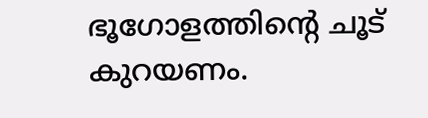ഭൂഗോളത്തിന്റെ ചൂട് കുറയണം.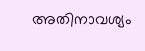അതിനാവശ്യം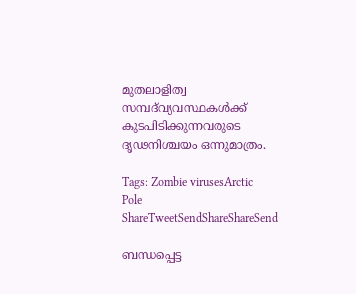മുതലാളിത്വ സമ്പദ്‌വ്യവസ്ഥകള്‍ക്ക് കുടപിടിക്കുന്നവരുടെ ദൃഢനിശ്ചയം ഒന്നുമാത്രം.

Tags: Zombie virusesArctic Pole
ShareTweetSendShareShareSend

ബന്ധപ്പെട്ട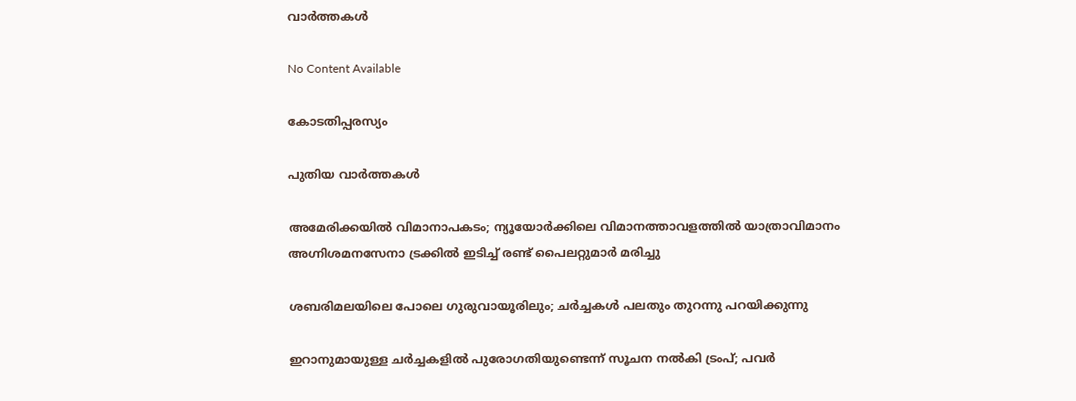വാര്‍ത്തകള്‍

No Content Available

കോടതിപ്പരസ്യം

പുതിയ വാര്‍ത്തകള്‍

അമേരിക്കയില്‍ വിമാനാപകടം; ന്യൂയോർക്കിലെ വിമാനത്താവളത്തിൽ യാത്രാവിമാനം അഗ്നിശമനസേനാ ട്രക്കിൽ ഇടിച്ച് രണ്ട് പൈലറ്റുമാർ മരിച്ചു

ശബരിമലയിലെ പോലെ ഗുരുവായൂരിലും; ചർച്ചകൾ പലതും തുറന്നു പറയിക്കുന്നു

ഇറാനുമായുള്ള ചർച്ചകളിൽ പുരോഗതിയുണ്ടെന്ന് സൂചന നൽകി ട്രംപ്; പവർ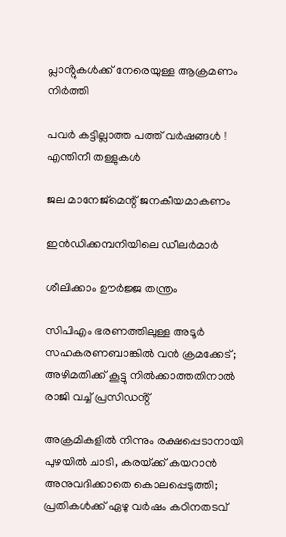പ്ലാൻ്റുകൾക്ക് നേരെയുള്ള ആക്രമണം നിർത്തി

പവര്‍ കട്ടില്ലാത്ത പത്ത് വര്‍ഷങ്ങള്‍ ! എന്തിനീ തള്ളുകള്‍

ജല മാനേജ്‌മെന്റ് ജനകീയമാകണം

ഇന്‍ഡിക്കമ്പനിയിലെ ഡീലര്‍മാര്‍

ശീലിക്കാം ഊര്‍ജ്ജ തന്ത്രം

സിപിഎം ഭരണത്തിലുള്ള അടൂർ സഹകരണബാങ്കിൽ വൻ ക്രമക്കേട്; അഴിമതിക്ക് കൂട്ടു നിൽക്കാത്തതിനാൽ രാജി വച്ച് പ്രസിഡൻ്റ്

അക്രമികളിൽ നിന്നും രക്ഷപ്പെടാനായി പുഴയിൽ ചാടി, കരയ്‌ക്ക് കയറാൻ അനുവദിക്കാതെ കൊലപ്പെടുത്തി; പ്രതികൾക്ക് ഏഴു വർഷം കഠിനതടവ്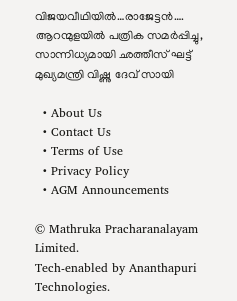വിജയവീഥിയില്‍…രാജേട്ടന്‍…. ആറന്മുളയിൽ പത്രിക സമർപ്പിച്ചു, സാന്നിധ്യമായി ഛത്തീസ് ഘട്ട് മുഖ്യമന്ത്രി വിഷ്ണു ദേവ് സായി

  • About Us
  • Contact Us
  • Terms of Use
  • Privacy Policy
  • AGM Announcements

© Mathruka Pracharanalayam Limited.
Tech-enabled by Ananthapuri Technologies.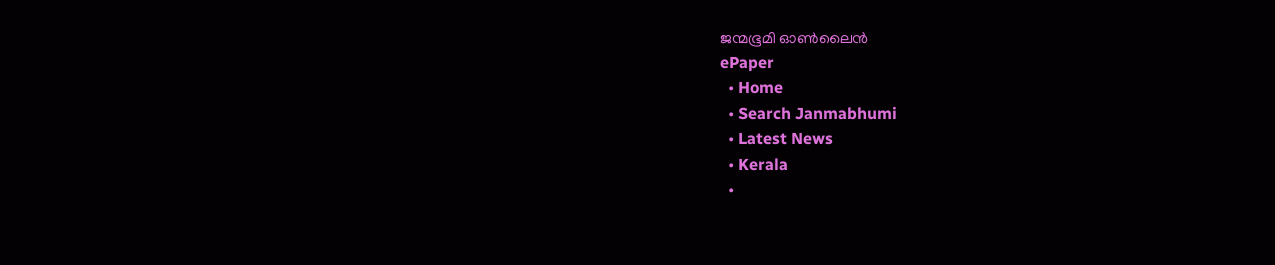ജന്മഭൂമി ഓണ്‍ലൈന്‍
ePaper
  • Home
  • Search Janmabhumi
  • Latest News
  • Kerala
  •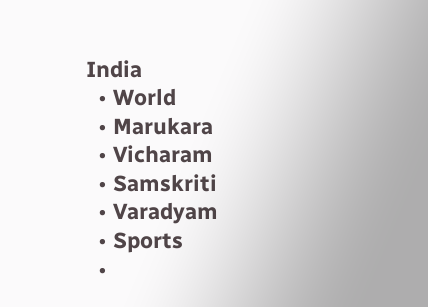India
  • World
  • Marukara
  • Vicharam
  • Samskriti
  • Varadyam
  • Sports
  •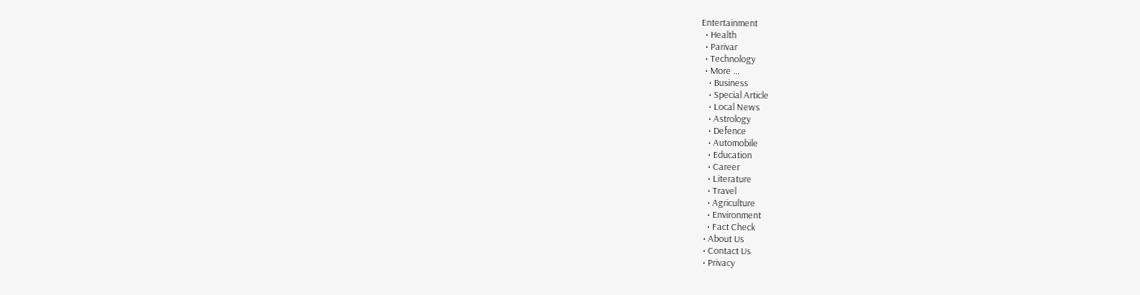Entertainment
  • Health
  • Parivar
  • Technology
  • More …
    • Business
    • Special Article
    • Local News
    • Astrology
    • Defence
    • Automobile
    • Education
    • Career
    • Literature
    • Travel
    • Agriculture
    • Environment
    • Fact Check
  • About Us
  • Contact Us
  • Privacy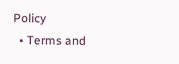Policy
  • Terms and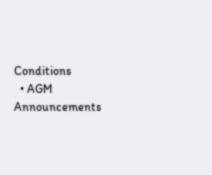Conditions
  • AGM Announcements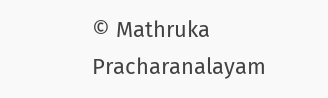© Mathruka Pracharanalayam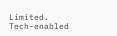Limited.
Tech-enabled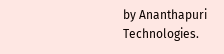by Ananthapuri Technologies.